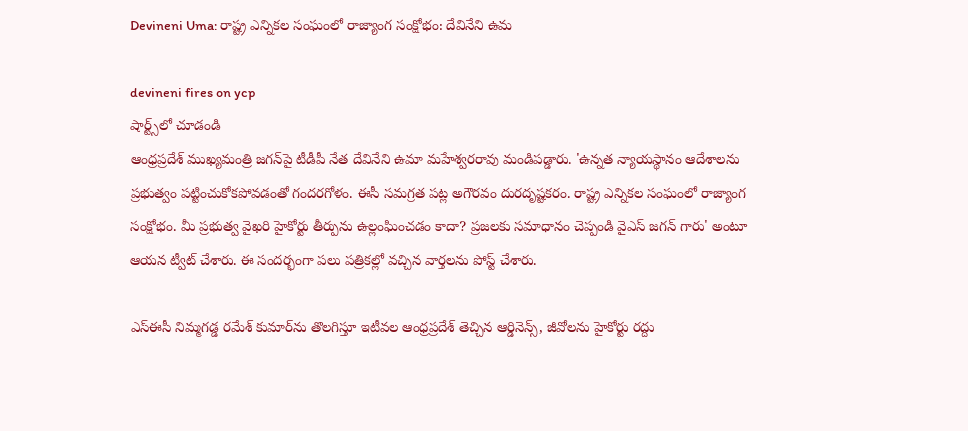Devineni Uma: రాష్ట్ర ఎన్నికల సంఘంలో రాజ్యాంగ సంక్షోభం: దేవినేని ఉమ

devineni fires on ycp
షార్ట్స్‌లో చూడండి
ఆంధ్రప్రదేశ్ ముఖ్యమంత్రి జగన్‌పై టీడీపీ నేత దేవినేని ఉమా మహేశ్వరరావు మండిపడ్డారు. 'ఉన్నత న్యాయస్థానం ఆదేశాలను ప్రభుత్వం పట్టించుకోకపోవడంతో గందరగోళం. ఈసీ సమగ్రత పట్ల అగౌరవం దురదృష్టకరం. రాష్ట్ర ఎన్నికల సంఘంలో రాజ్యాంగ సంక్షోభం. మీ ప్రభుత్వ వైఖరి హైకోర్టు తీర్పును ఉల్లంఘించడం కాదా? ప్రజలకు సమాధానం చెప్పండి వైఎస్ జగన్‌ గారు' అంటూ ఆయన ట్వీట్ చేశారు. ఈ సందర్భంగా పలు పత్రికల్లో వచ్చిన వార్తలను పోస్ట్ చేశారు.

ఎస్‌ఈసీ నిమ్మగడ్డ రమేశ్‌ కుమార్‌ను తొలగిస్తూ ఇటీవల ఆంధ్రప్రదేశ్‌ తెచ్చిన ఆర్డినెన్స్‌, జీవోలను హైకోర్టు రద్దు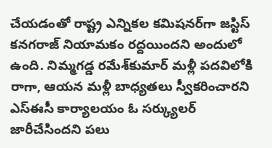చేయడంతో రాష్ట్ర ఎన్నికల కమిషనర్‌గా జస్టిస్‌ కనగరాజ్‌ నియామకం రద్దయిందని అందులో ఉంది. నిమ్మగడ్డ రమేశ్‌కుమార్‌ మళ్లీ పదవిలోకి రాగా, ఆయన మళ్లీ బాధ్యతలు స్వీకరించారని ఎస్‌ఈసీ కార్యాలయం ఓ సర్క్యులర్‌ జారీచేసిందని పలు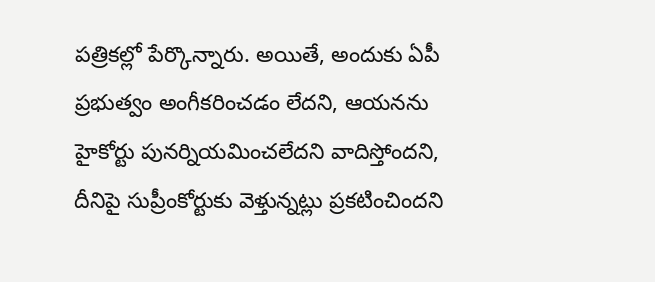పత్రికల్లో పేర్కొన్నారు. అయితే, అందుకు ఏపీ ప్రభుత్వం అంగీకరించడం లేదని, ఆయనను హైకోర్టు పునర్నియమించలేదని వాదిస్తోందని, దీనిపై సుప్రీంకోర్టుకు వెళ్తున్నట్లు ప్రకటించిందని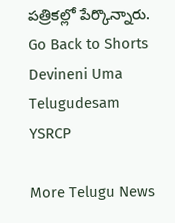పత్రికల్లో పేర్కొన్నారు.
Go Back to Shorts
Devineni Uma
Telugudesam
YSRCP

More Telugu News